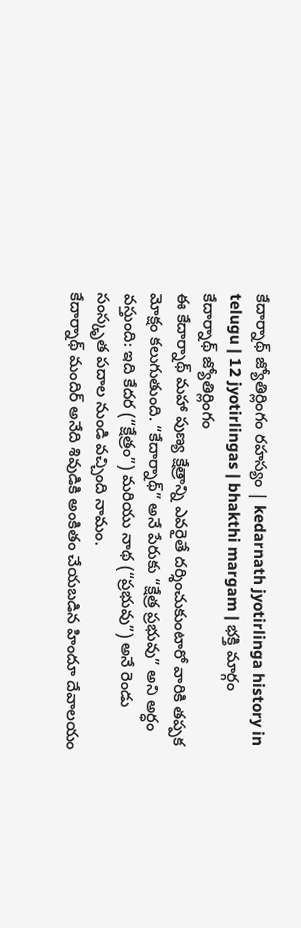కేదార్నాథ్ జ్యోతిర్లింగం రహస్యం | kedarnath jyotirlinga history in telugu | 12 jyotirlingas | bhakthi margam | భక్తి మార్గం
కేదార్నాథ్ జ్యోతిర్లింగం
ఈ కేదార్నాథ్ మహా పుణ్య క్షేత్రాన్ని ఎవరైతే దర్శించుకుంటారో వారికి తప్పక మోక్షం కలుగుతుంది. “కేదార్నాథ్” అనే పేరుకు “క్షేత్ర ప్రభువు” అని అర్ధం వస్తుంది: ఇది కేదర (“క్షేత్రం”) మరియు నాథ (“ప్రభువు”) అనే రెండు సంస్కృత పదాల నుండి వచ్చింది నామం.
కేదార్నాథ్ మందిర్ అనేది శివుడికి అంకితం చేయబడిన హిందూ దేవాలయం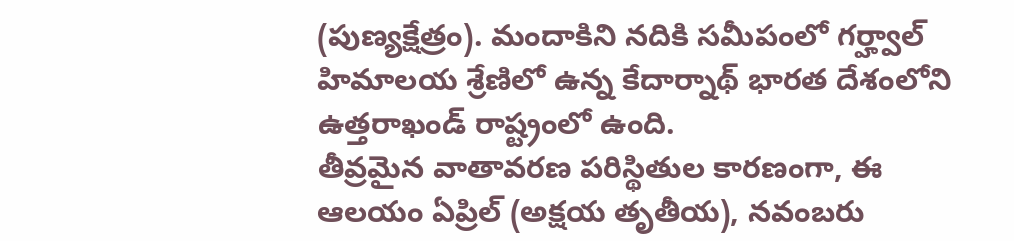(పుణ్యక్షేత్రం). మందాకిని నదికి సమీపంలో గర్హ్వాల్ హిమాలయ శ్రేణిలో ఉన్న కేదార్నాథ్ భారత దేశంలోని ఉత్తరాఖండ్ రాష్ట్రంలో ఉంది.
తీవ్రమైన వాతావరణ పరిస్థితుల కారణంగా, ఈ ఆలయం ఏప్రిల్ (అక్షయ తృతీయ), నవంబరు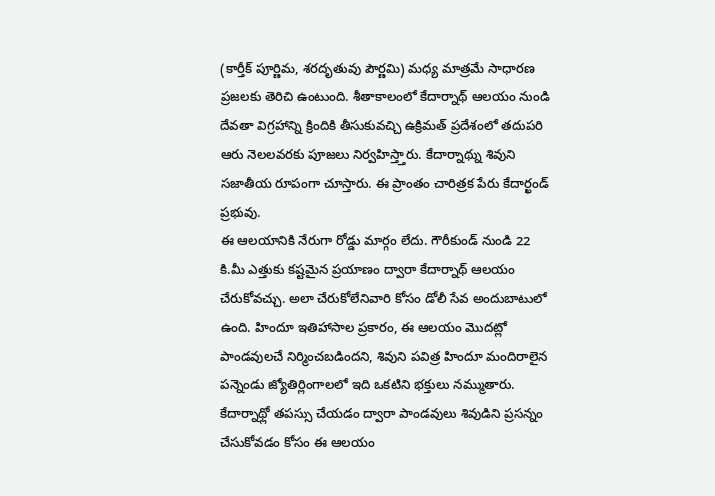(కార్తీక్ పూర్ణిమ, శరదృతువు పౌర్ణమి) మధ్య మాత్రమే సాధారణ ప్రజలకు తెరిచి ఉంటుంది. శీతాకాలంలో కేదార్నాథ్ ఆలయం నుండి దేవతా విగ్రహాన్ని క్రిందికి తీసుకువచ్చి ఉక్రిమత్ ప్రదేశంలో తదుపరి ఆరు నెలలవరకు పూజలు నిర్వహిస్త్తారు. కేదార్నాథ్ను శివుని సజాతీయ రూపంగా చూస్తారు. ఈ ప్రాంతం చారిత్రక పేరు కేదార్ఖండ్ ప్రభువు.
ఈ ఆలయానికి నేరుగా రోడ్డు మార్గం లేదు. గౌరీకుండ్ నుండి 22 కి.మీ ఎత్తుకు కష్టమైన ప్రయాణం ద్వారా కేదార్నాథ్ ఆలయం చేరుకోవచ్చు. అలా చేరుకోలేనివారి కోసం డోలీ సేవ అందుబాటులో ఉంది. హిందూ ఇతిహాసాల ప్రకారం, ఈ ఆలయం మొదట్లో పాండవులచే నిర్మించబడిందని, శివుని పవిత్ర హిందూ మందిరాలైన పన్నెండు జ్యోతిర్లింగాలలో ఇది ఒకటిని భక్తులు నమ్ముతారు. కేదార్నాథ్లో తపస్సు చేయడం ద్వారా పాండవులు శివుడిని ప్రసన్నం చేసుకోవడం కోసం ఈ ఆలయం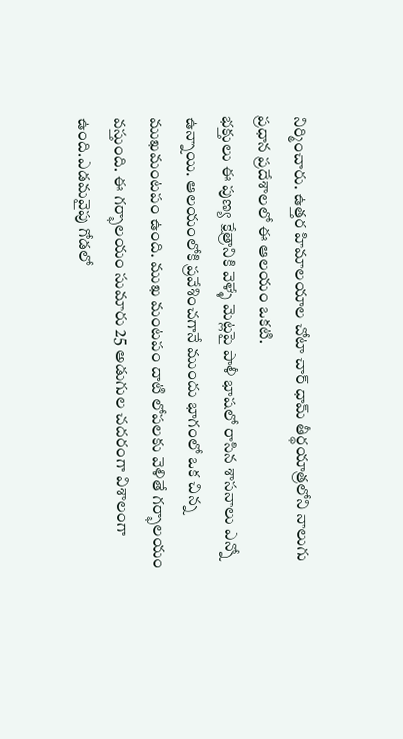నిర్మించారు. ఉత్తర హిమాలయాల చోటా చార్ ధామ్ తీర్థయాత్రలోని నాలుగు ప్రధాన ప్రదేశాలలో ఈ ఆలయం ఒకటి.
భక్తులు ఈ పుణ్య క్షేత్రానికి వెళ్ళే మెట్లపై పాళీ భాషలో రాసిన శాసనాలు ఎన్నో ఉన్నాయి. ఆలయంలోకి ప్రవేశించగానే ముందు భాగంలో ఒక చిన్న ముఖమంటపం ఉంది. ముఖ మంటపం దాటి లోపలకు వెళితే గర్భాలయం వస్తుంది. ఈ గర్భాలయం సుమారు 25 అడుగుల చదరంగా విశాలంగా ఉంది.ఎడమవైపు గోడలో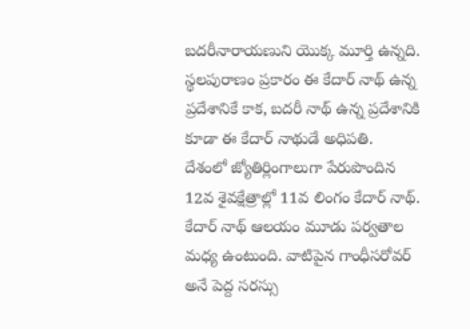బదరీనారాయణుని యొక్క మూర్తి ఉన్నది. స్థలపురాణం ప్రకారం ఈ కేదార్ నాథ్ ఉన్న ప్రదేశానికే కాక, బదరీ నాథ్ ఉన్న ప్రదేశానికి కూడా ఈ కేదార్ నాథుడే అధిపతి.
దేశంలో జ్యోతిర్లింగాలుగా పేరుపొందిన 12వ శైవక్షేత్రాల్లో 11వ లింగం కేదార్ నాథ్. కేదార్ నాథ్ ఆలయం మూడు పర్వతాల మధ్య ఉంటుంది. వాటిపైన గాంధీసరోవర్ అనే పెద్ద సరస్సు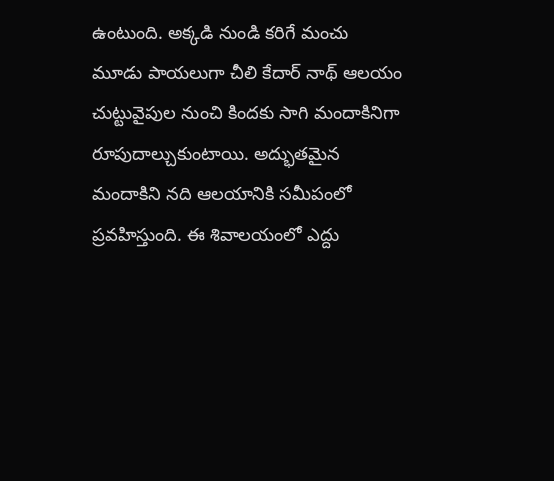ఉంటుంది. అక్కడి నుండి కరిగే మంచు మూడు పాయలుగా చీలి కేదార్ నాథ్ ఆలయం చుట్టువైపుల నుంచి కిందకు సాగి మందాకినిగా రూపుదాల్చుకుంటాయి. అద్భుతమైన మందాకిని నది ఆలయానికి సమీపంలో ప్రవహిస్తుంది. ఈ శివాలయంలో ఎద్దు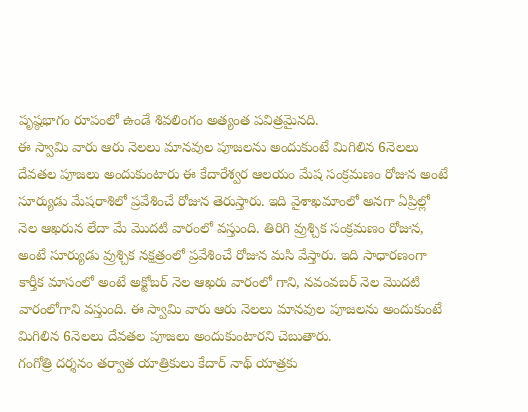పృష్ఠభాగం రూపంలో ఉండే శివలింగం అత్యంత పవిత్రమైనది.
ఈ స్వామి వారు ఆరు నెలలు మానవుల పూజలను అందుకుంటే మిగిలిన 6నెలలు దేవతల పూజలు అందుకుంటారు ఈ కేదారేశ్వర ఆలయం మేష సంక్రమణం రోజున అంటే సూర్యుడు మేషరాశిలో ప్రవేశించే రోజున తెరుస్తారు. ఇది వైశాఖమాంలో అనగా ఏప్రిల్లో నెల ఆఖరున లేదా మే మొదటి వారంలో వస్తుంది. తిరిగి వ్రుశ్చిక సంక్రమణం రోజున, అంటే సూర్యుడు వ్రుశ్చిక నక్షత్రంలో ప్రవేశించే రోజున మసి వేస్తారు. ఇది సాధారణంగా కార్తీక మాసంలో అంటే అక్టోబర్ నెల ఆఖరు వారంలో గాని, నవంవబర్ నెల మొదటి వారంలోగాని వస్తుంది. ఈ స్వామి వారు ఆరు నెలలు మానవుల పూజలను అందుకుంటే మిగిలిన 6నెలలు దేవతల పూజలు అందుకుంటారని చెబుతారు.
గంగోత్రి దర్శనం తర్వాత యాత్రికులు కేదార్ నాథ్ యాత్రకు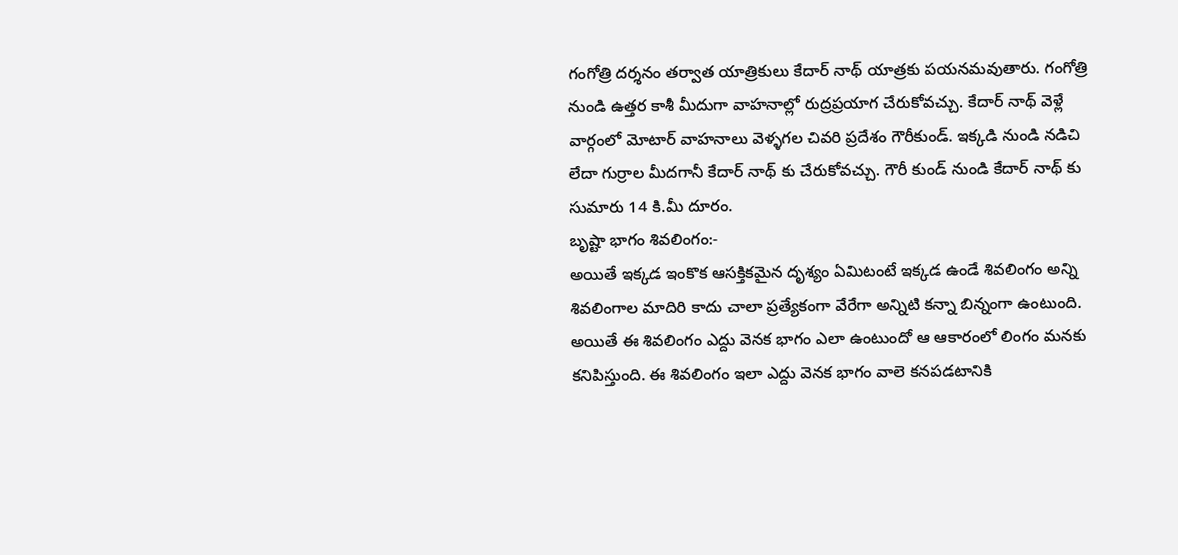గంగోత్రి దర్శనం తర్వాత యాత్రికులు కేదార్ నాథ్ యాత్రకు పయనమవుతారు. గంగోత్రి నుండి ఉత్తర కాశీ మీదుగా వాహనాల్లో రుద్రప్రయాగ చేరుకోవచ్చు. కేదార్ నాథ్ వెళ్లే వార్గంలో మోటార్ వాహనాలు వెళ్ళగల చివరి ప్రదేశం గౌరీకుండ్. ఇక్కడి నుండి నడిచి లేదా గుర్రాల మీదగానీ కేదార్ నాథ్ కు చేరుకోవచ్చు. గౌరీ కుండ్ నుండి కేదార్ నాథ్ కు సుమారు 14 కి.మీ దూరం.
బృష్టా భాగం శివలింగం:-
అయితే ఇక్కడ ఇంకొక ఆసక్తికమైన దృశ్యం ఏమిటంటే ఇక్కడ ఉండే శివలింగం అన్ని శివలింగాల మాదిరి కాదు చాలా ప్రత్యేకంగా వేరేగా అన్నిటి కన్నా బిన్నంగా ఉంటుంది. అయితే ఈ శివలింగం ఎద్దు వెనక భాగం ఎలా ఉంటుందో ఆ ఆకారంలో లింగం మనకు కనిపిస్తుంది. ఈ శివలింగం ఇలా ఎద్దు వెనక భాగం వాలె కనపడటానికి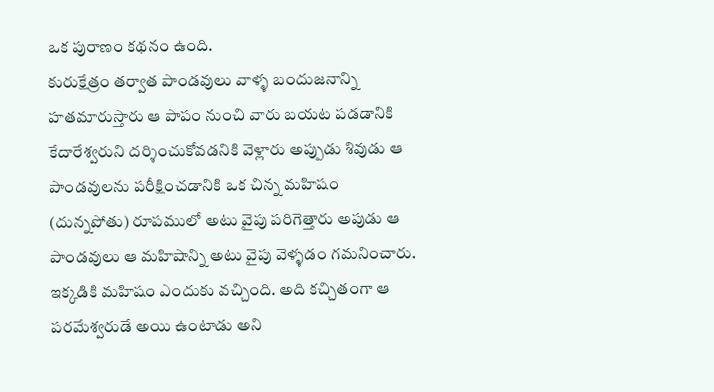ఒక పురాణం కథనం ఉంది.
కురుక్షేత్రం తర్వాత పాండవులు వాళ్ళ బందుజనాన్ని హతమారుస్తారు ఆ పాపం నుంచి వారు బయట పడడానికి కేదారేశ్వరుని దర్శించుకోవడనికి వెళ్లారు అప్పుడు శివుడు ఆ పాండవులను పరీక్షించడానికి ఒక చిన్న మహిషం (దున్నపోతు) రూపములో అటు వైపు పరిగెత్తారు అపుడు ఆ పాండవులు ఆ మహిషాన్ని అటు వైపు వెళ్ళడం గమనించారు.
ఇక్కడికి మహిషం ఎందుకు వచ్చింది. అది కచ్చితంగా ఆ పరమేశ్వరుడే అయి ఉంటాడు అని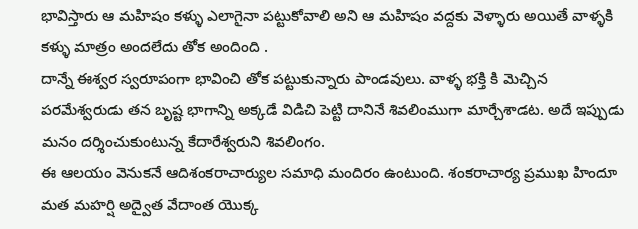భావిస్తారు ఆ మహిషం కళ్ళు ఎలాగైనా పట్టుకోవాలి అని ఆ మహిషం వద్దకు వెళ్ళారు అయితే వాళ్ళకి కళ్ళు మాత్రం అందలేదు తోక అందింది .
దాన్నే ఈశ్వర స్వరూపంగా భావించి తోక పట్టుకున్నారు పాండవులు. వాళ్ళ భక్తి కి మెచ్చిన పరమేశ్వరుడు తన బృష్ట భాగాన్ని అక్కడే విడిచి పెట్టి దానినే శివలింముగా మార్చేశాడట. అదే ఇప్పుడు మనం దర్శించుకుంటున్న కేదారేశ్వరుని శివలింగం.
ఈ ఆలయం వెనుకనే ఆదిశంకరాచార్యుల సమాధి మందిరం ఉంటుంది. శంకరాచార్య ప్రముఖ హిందూ మత మహర్షి అద్వైత వేదాంత యొక్క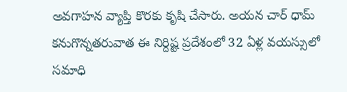అవగాహన వ్యాప్తి కొరకు కృషి చేసారు. అయన చార్ ధామ్ కనుగొన్నతరువాత ఈ నిర్దిష్ట ప్రదేశంలో 32 ఏళ్ల వయస్సులో సమాధి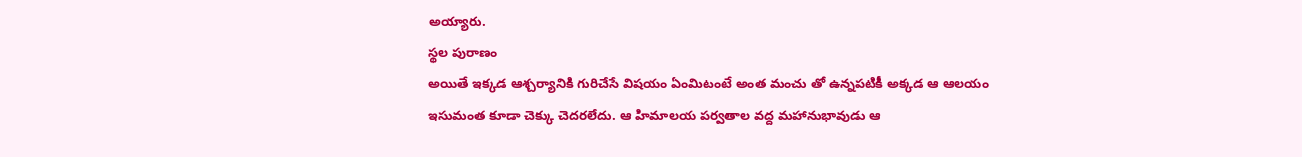అయ్యారు.
స్థల పురాణం
అయితే ఇక్కడ ఆశ్చర్యానికి గురిచేసే విషయం ఏంమిటంటే అంత మంచు తో ఉన్నపటికీ అక్కడ ఆ ఆలయం ఇసుమంత కూడా చెక్కు చెదరలేదు. ఆ హిమాలయ పర్వతాల వద్ద మహానుభావుడు ఆ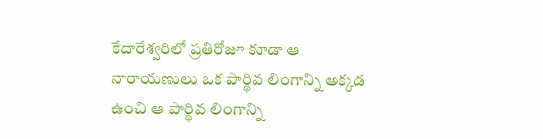కేదారేశ్వరిలో ప్రతిరోజూ కూడా ఆ నారాయణులు ఒక పార్థివ లింగాన్ని అక్కడ ఉంచి ఆ పార్థివ లింగాన్ని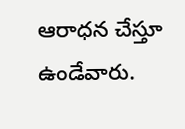ఆరాధన చేస్తూ ఉండేవారు.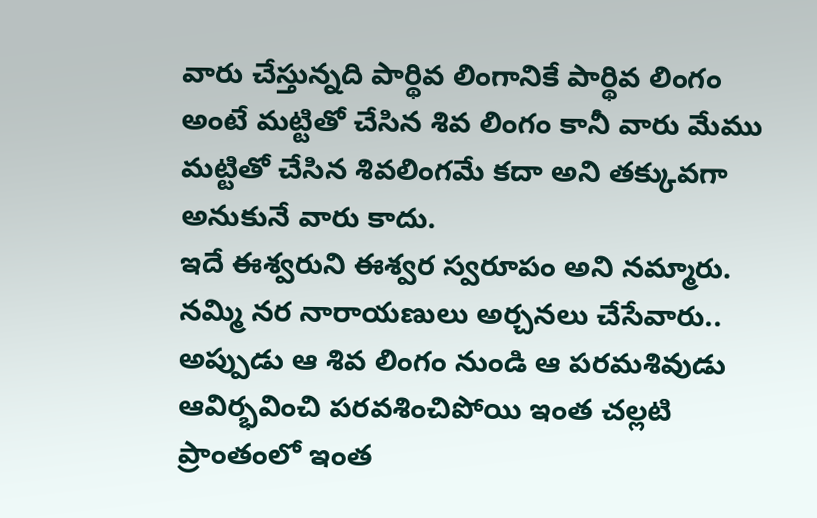వారు చేస్తున్నది పార్థివ లింగానికే పార్థివ లింగం అంటే మట్టితో చేసిన శివ లింగం కానీ వారు మేము మట్టితో చేసిన శివలింగమే కదా అని తక్కువగా అనుకునే వారు కాదు.
ఇదే ఈశ్వరుని ఈశ్వర స్వరూపం అని నమ్మారు. నమ్మి నర నారాయణులు అర్చనలు చేసేవారు.. అప్పుడు ఆ శివ లింగం నుండి ఆ పరమశివుడు ఆవిర్భవించి పరవశించిపోయి ఇంత చల్లటి ప్రాంతంలో ఇంత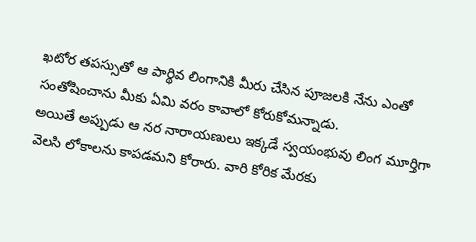ఖటోర తపస్సుతో ఆ పార్థివ లింగానికి మీరు చేసిన పూజలకి నేను ఎంతో సంతోషించాను మీకు ఏమి వరం కావాలో కోరుకోమన్నాడు.
అయితే అప్పుడు ఆ నర నారాయణులు ఇక్కడే స్వయంభువు లింగ మూర్తిగా వెలసి లోకాలను కాపడమని కోరారు. వారి కోరిక మేరకు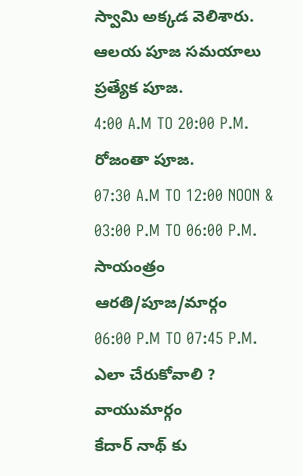స్వామి అక్కడ వెలిశారు.
ఆలయ పూజ సమయాలు
ప్రత్యేక పూజ.
4:00 A.M TO 20:00 P.M.
రోజంతా పూజ.
07:30 A.M TO 12:00 NOON & 03:00 P.M TO 06:00 P.M.
సాయంత్రం ఆరతి/పూజ/మార్గం
06:00 P.M TO 07:45 P.M.
ఎలా చేరుకోవాలి ?
వాయుమార్గం
కేదార్ నాథ్ కు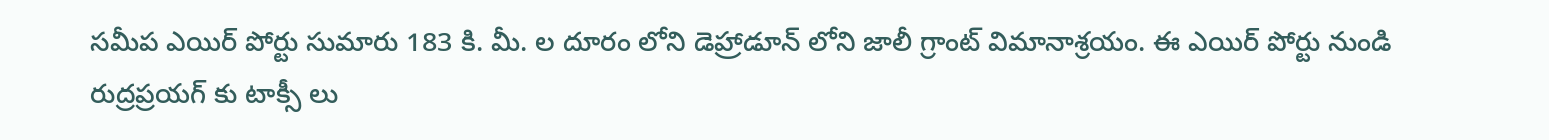సమీప ఎయిర్ పోర్టు సుమారు 183 కి. మీ. ల దూరం లోని డెహ్రాడూన్ లోని జాలీ గ్రాంట్ విమానాశ్రయం. ఈ ఎయిర్ పోర్టు నుండి రుద్రప్రయగ్ కు టాక్సీ లు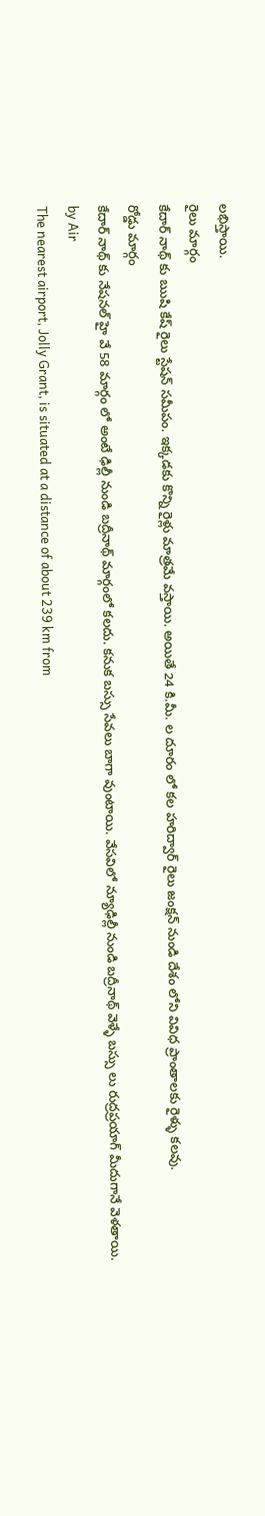లభిస్తాయి.
రైలు మార్గం
కేదార్ నాథ్ కు ఋషి కేష్ రైలు స్టేషన్ సమీపం. ఇక్కడకు కొన్ని రైళ్లు మాత్రమే వస్తాయి. అయితే 24 కి.మీ. ల దూరం లో కల హరిద్వార్ రైలు జంక్షన్ నుండి దేశం లోని వివిధ ప్రాంతాలకు రైళ్ళు కలవు.
రోడ్డు మార్గం
కేదార్ నాథ్ కు నేషనల్ హై వే 58 మార్గం లో అంటే ఢిల్లీ నుండి బద్రీనాథ్ మార్గంలో కలదు. కనుక బస్సు సేవలు బాగా వుంటాయి. వేసవిలో న్యూఢిల్లీ నుండి బద్రీనాథ్ వెళ్ళే బస్సు లు రుద్రప్రయాగ్ మీదుగానే వెళతాయి.
by Air
The nearest airport, Jolly Grant, is situated at a distance of about 239 km from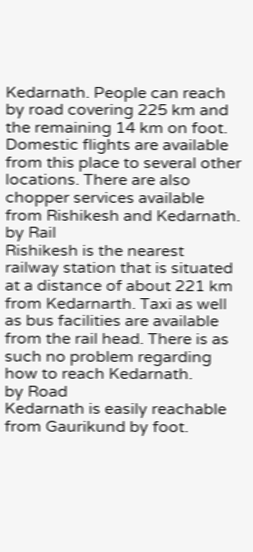Kedarnath. People can reach by road covering 225 km and the remaining 14 km on foot. Domestic flights are available from this place to several other locations. There are also chopper services available from Rishikesh and Kedarnath.
by Rail
Rishikesh is the nearest railway station that is situated at a distance of about 221 km from Kedarnarth. Taxi as well as bus facilities are available from the rail head. There is as such no problem regarding how to reach Kedarnath.
by Road
Kedarnath is easily reachable from Gaurikund by foot.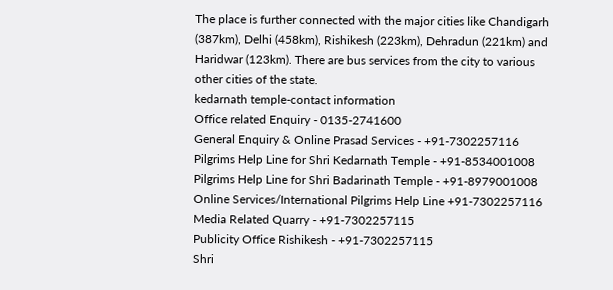The place is further connected with the major cities like Chandigarh (387km), Delhi (458km), Rishikesh (223km), Dehradun (221km) and Haridwar (123km). There are bus services from the city to various other cities of the state.
kedarnath temple-contact information
Office related Enquiry - 0135-2741600
General Enquiry & Online Prasad Services - +91-7302257116
Pilgrims Help Line for Shri Kedarnath Temple - +91-8534001008
Pilgrims Help Line for Shri Badarinath Temple - +91-8979001008
Online Services/International Pilgrims Help Line +91-7302257116
Media Related Quarry - +91-7302257115
Publicity Office Rishikesh - +91-7302257115
Shri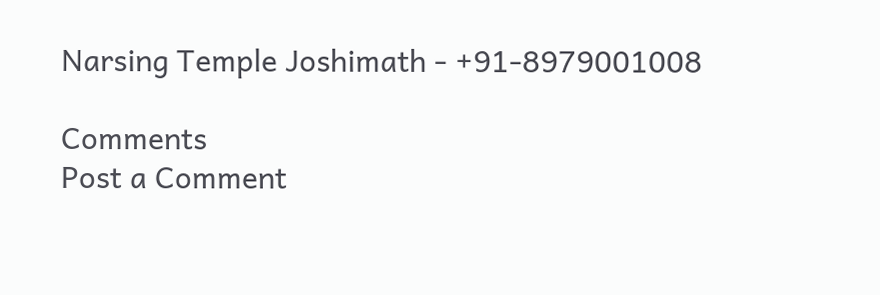Narsing Temple Joshimath - +91-8979001008

Comments
Post a Comment